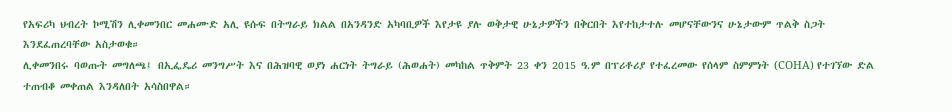የአፍሪካ ህብረት ኮሚሽን ሊቀመንበር መሐሙድ አሊ ዩሱፍ በትግራይ ክልል በአንዳንድ አካባቢዎች እየታዩ ያሉ ወቅታዊ ሁኔታዎችን በቅርበት እየተከታተሉ መሆናቸውንና ሁኔታውም ጥልቅ ስጋት እንደፈጠረባቸው አስታወቁ።
ሊቀመንበሩ ባወጡት መግለጫ፤ በኢፌዴሪ መንግሥት እና በሕዝባዊ ወያነ ሐርነት ትግራይ (ሕወሐት) መካከል ጥቅምት 23 ቀን 2015 ዓ.ም በፕሪቶሪያ የተፈረመው የሰላም ስምምነት (COHA) የተገኘው ድል ተጠብቆ መቀጠል እንዳለበት አሳስበዋል።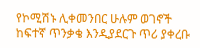የኮሚሽኑ ሊቀመንበር ሁሉም ወገኖች ከፍተኛ ጥንቃቄ እንዲያደርጉ ጥሪ ያቀረቡ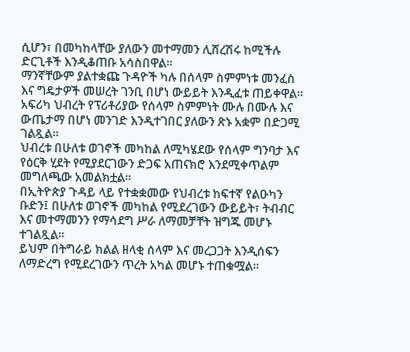ሲሆን፣ በመካከላቸው ያለውን መተማመን ሊሸረሽሩ ከሚችሉ ድርጊቶች እንዲቆጠቡ አሳስበዋል።
ማንኛቸውም ያልተቋጩ ጉዳዮች ካሉ በሰላም ስምምነቱ መንፈስ እና ግዴታዎች መሠረት ገንቢ በሆነ ውይይት እንዲፈቱ ጠይቀዋል።
አፍሪካ ህብረት የፕሪቶሪያው የሰላም ስምምነት ሙሉ በሙሉ እና ውጤታማ በሆነ መንገድ እንዲተገበር ያለውን ጽኑ አቋም በድጋሚ ገልጿል።
ህብረቱ በሁለቱ ወገኖች መካከል ለሚካሄደው የሰላም ግንባታ እና የዕርቅ ሂደት የሚያደርገውን ድጋፍ አጠናክሮ እንደሚቀጥልም መግለጫው አመልክቷል።
በኢትዮጵያ ጉዳይ ላይ የተቋቋመው የህብረቱ ከፍተኛ የልዑካን ቡድን፤ በሁለቱ ወገኖች መካከል የሚደረገውን ውይይት፣ ትብብር እና መተማመንን የማሳደግ ሥራ ለማመቻቸት ዝግጁ መሆኑ ተገልጿል።
ይህም በትግራይ ክልል ዘላቂ ሰላም እና መረጋጋት እንዲሰፍን ለማድረግ የሚደረገውን ጥረት አካል መሆኑ ተጠቁሟል።